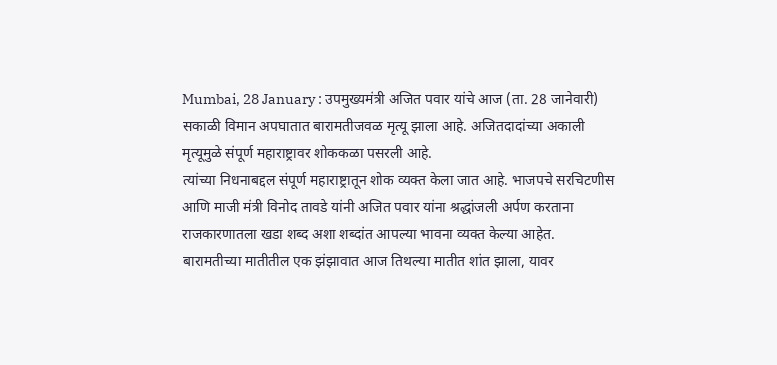Mumbai, 28 January : उपमुख्यमंत्री अजित पवार यांचे आज (ता. 28 जानेवारी) सकाळी विमान अपघातात बारामतीजवळ मृत्यू झाला आहे. अजितदादांच्या अकाली मृत्यूमुळे संपूर्ण महाराष्ट्रावर शोककळा पसरली आहे.
त्यांच्या निधनाबद्दल संपूर्ण महाराष्ट्रातून शोक व्यक्त केला जात आहे. भाजपचे सरचिटणीस आणि माजी मंत्री विनोद तावडे यांनी अजित पवार यांना श्रद्धांजली अर्पण करताना राजकारणातला खडा शब्द अशा शब्दांत आपल्या भावना व्यक्त केल्या आहेत.
बारामतीच्या मातीतील एक झंझावात आज तिथल्या मातीत शांत झाला, यावर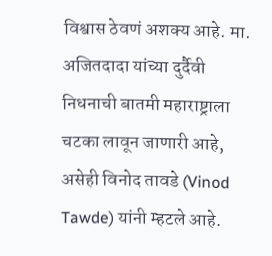विश्वास ठेवणं अशक्य आहे. मा. अजितदादा यांच्या दुर्दैवी निधनाची बातमी महाराष्ट्राला चटका लावून जाणारी आहे, असेही विनोद तावडे (Vinod Tawde) यांनी म्हटले आहे.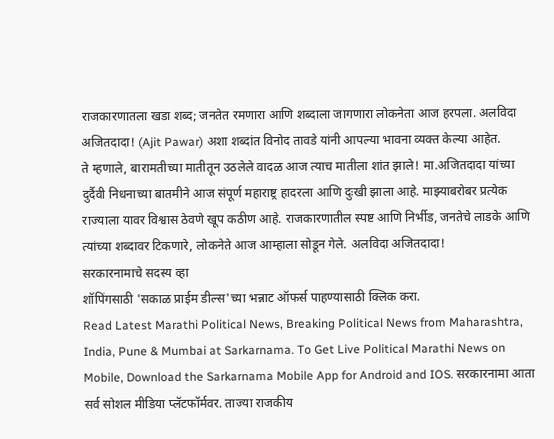राजकारणातला खडा शब्द; जनतेत रमणारा आणि शब्दाला जागणारा लोकनेता आज हरपला. अलविदा अजितदादा! (Ajit Pawar) अशा शब्दांत विनोद तावडे यांनी आपल्या भावना व्यक्त केल्या आहेत.
ते म्हणाले, बारामतीच्या मातीतून उठलेले वादळ आज त्याच मातीला शांत झाले! मा.अजितदादा यांच्या दुर्दैवी निधनाच्या बातमीने आज संपूर्ण महाराष्ट्र हादरला आणि दुःखी झाला आहे. माझ्याबरोबर प्रत्येक राज्याला यावर विश्वास ठेवणे खूप कठीण आहे. राजकारणातील स्पष्ट आणि निर्भीड, जनतेचे लाडके आणि त्यांच्या शब्दावर टिकणारे, लोकनेते आज आम्हाला सोडून गेले. अलविदा अजितदादा!
सरकारनामाचे सदस्य व्हा
शॉपिंगसाठी 'सकाळ प्राईम डील्स'च्या भन्नाट ऑफर्स पाहण्यासाठी क्लिक करा.
Read Latest Marathi Political News, Breaking Political News from Maharashtra, India, Pune & Mumbai at Sarkarnama. To Get Live Political Marathi News on Mobile, Download the Sarkarnama Mobile App for Android and IOS. सरकारनामा आता सर्व सोशल मीडिया प्लॅटफॉर्मवर. ताज्या राजकीय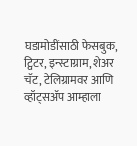घडामोडींसाठी फेसबुक, ट्विटर, इन्स्टाग्राम, शेअर चॅट, टेलिग्रामवर आणि व्हॉट्सॲप आम्हाला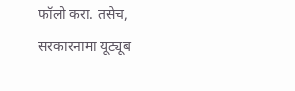फॉलो करा. तसेच, सरकारनामा यूट्यूब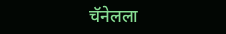चॅनेलला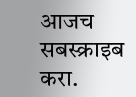आजच सबस्क्राइब करा.